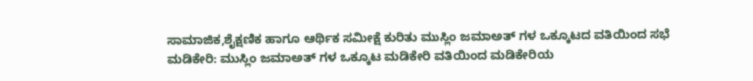ಸಾಮಾಜಿಕ,ಶೈಕ್ಷಣಿಕ ಹಾಗೂ ಆರ್ಥಿಕ ಸಮೀಕ್ಷೆ ಕುರಿತು ಮುಸ್ಲಿಂ ಜಮಾಅತ್ ಗಳ ಒಕ್ಕೂಟದ ವತಿಯಿಂದ ಸಭೆ
ಮಡಿಕೇರಿ: ಮುಸ್ಲಿಂ ಜಮಾಅತ್ ಗಳ ಒಕ್ಕೂಟ ಮಡಿಕೇರಿ ವತಿಯಿಂದ ಮಡಿಕೇರಿಯ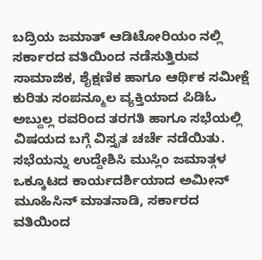ಬದ್ರಿಯ ಜಮಾತ್ ಆಡಿಟೋರಿಯಂ ನಲ್ಲಿ ಸರ್ಕಾರದ ವತಿಯಿಂದ ನಡೆಸುತ್ತಿರುವ ಸಾಮಾಜಿಕ, ಶೈಕ್ಷಣಿಕ ಹಾಗೂ ಆರ್ಥಿಕ ಸಮೀಕ್ಷೆ ಕುರಿತು ಸಂಪನ್ಮೂಲ ವ್ಯಕ್ತಿಯಾದ ಪಿಡಿಓ ಅಬ್ದುಲ್ಲ ರವರಿಂದ ತರಗತಿ ಹಾಗೂ ಸಭೆಯಲ್ಲಿ ವಿಷಯದ ಬಗ್ಗೆ ವಿಸ್ತೃತ ಚರ್ಚೆ ನಡೆಯಿತು.
ಸಭೆಯನ್ನು ಉದ್ದೇಶಿಸಿ ಮುಸ್ಲಿಂ ಜಮಾತ್ಗಳ ಒಕ್ಕೂಟದ ಕಾರ್ಯದರ್ಶಿಯಾದ ಅಮೀನ್ ಮೂಹಿಸಿನ್ ಮಾತನಾಡಿ, ಸರ್ಕಾರದ ವತಿಯಿಂದ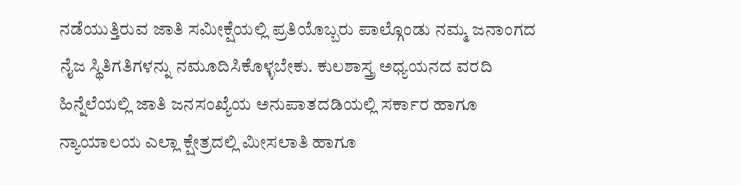ನಡೆಯುತ್ತಿರುವ ಜಾತಿ ಸಮೀಕ್ಷೆಯಲ್ಲಿ ಪ್ರತಿಯೊಬ್ಬರು ಪಾಲ್ಗೊಂಡು ನಮ್ಮ ಜನಾಂಗದ ನೈಜ ಸ್ಥಿತಿಗತಿಗಳನ್ನು ನಮೂದಿಸಿಕೊಳ್ಳಬೇಕು. ಕುಲಶಾಸ್ತ್ರ ಅಧ್ಯಯನದ ವರದಿ ಹಿನ್ನೆಲೆಯಲ್ಲಿ ಜಾತಿ ಜನಸಂಖ್ಯೆಯ ಅನುಪಾತದಡಿಯಲ್ಲಿ ಸರ್ಕಾರ ಹಾಗೂ ನ್ಯಾಯಾಲಯ ಎಲ್ಲಾ ಕ್ಷೇತ್ರದಲ್ಲಿ ಮೀಸಲಾತಿ ಹಾಗೂ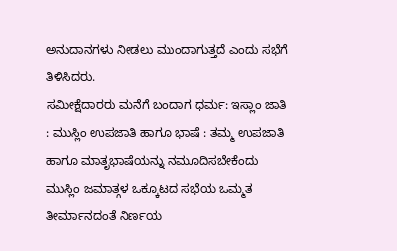ಅನುದಾನಗಳು ನೀಡಲು ಮುಂದಾಗುತ್ತದೆ ಎಂದು ಸಭೆಗೆ ತಿಳಿಸಿದರು.
ಸಮೀಕ್ಷೆದಾರರು ಮನೆಗೆ ಬಂದಾಗ ಧರ್ಮ: ಇಸ್ಲಾಂ ಜಾತಿ : ಮುಸ್ಲಿಂ ಉಪಜಾತಿ ಹಾಗೂ ಭಾಷೆ : ತಮ್ಮ ಉಪಜಾತಿ ಹಾಗೂ ಮಾತೃಭಾಷೆಯನ್ನು ನಮೂದಿಸಬೇಕೆಂದು ಮುಸ್ಲಿಂ ಜಮಾತ್ಗಳ ಒಕ್ಕೂಟದ ಸಭೆಯ ಒಮ್ಮತ ತೀರ್ಮಾನದಂತೆ ನಿರ್ಣಯ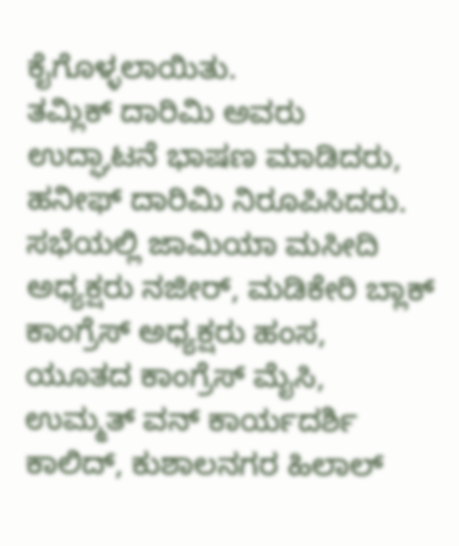ಕೈಗೊಳ್ಳಲಾಯಿತು.
ತಮ್ಲಿಕ್ ದಾರಿಮಿ ಅವರು ಉದ್ಘಾಟನೆ ಭಾಷಣ ಮಾಡಿದರು, ಹನೀಫ್ ದಾರಿಮಿ ನಿರೂಪಿಸಿದರು. ಸಭೆಯಲ್ಲಿ ಜಾಮಿಯಾ ಮಸೀದಿ ಅಧ್ಯಕ್ಷರು ನಜೀರ್, ಮಡಿಕೇರಿ ಬ್ಲಾಕ್ ಕಾಂಗ್ರೆಸ್ ಅಧ್ಯಕ್ಷರು ಹಂಸ, ಯೂತದ ಕಾಂಗ್ರೆಸ್ ಮೈಸಿ, ಉಮ್ಮತ್ ವನ್ ಕಾರ್ಯದರ್ಶಿ ಕಾಲಿದ್, ಕುಶಾಲನಗರ ಹಿಲಾಲ್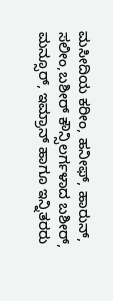ಮಸೀದಿಯ ಕರೀಂ, ಹನೀಫ್, ಹಾರುನ್, ಸಲೀಂ,ಬಶೀರ್ ಕೌನ್ಸಿಲರ್ಗಳಾದ ಬಶೀರ್, ಮನ್ಸೂರ್, ಇಮ್ರಾನ್ ಹಾಗೂ ಇನ್ನಿತರರು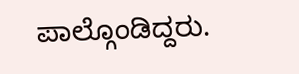ಪಾಲ್ಗೊಂಡಿದ್ದರು.